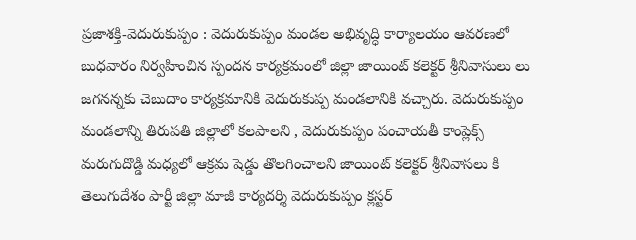ప్రజాశక్తి-వెదురుకుప్పం : వెదురుకుప్పం మండల అభివృద్ధి కార్యాలయం ఆవరణలో బుధవారం నిర్వహించిన స్పందన కార్యక్రమంలో జిల్లా జాయింట్ కలెక్టర్ శ్రీనివాసులు లు జగనన్నకు చెబుదాం కార్యక్రమానికి వెదురుకుప్ప మండలానికి వచ్చారు. వెదురుకుప్పం మండలాన్ని తిరుపతి జిల్లాలో కలపాలని , వెదురుకుప్పం పంచాయతీ కాంప్లెక్స్ మరుగుదొడ్డి మధ్యలో ఆక్రమ షెడ్డు తొలగించాలని జాయింట్ కలెక్టర్ శ్రీనివాసలు కి తెలుగుదేశం పార్టీ జిల్లా మాజీ కార్యదర్శి వెదురుకుప్పం క్లస్టర్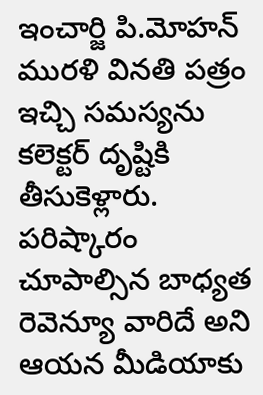ఇంచార్జి పి.మోహన్ మురళి వినతి పత్రం ఇచ్చి సమస్యను కలెక్టర్ దృష్టికి తీసుకెళ్లారు. పరిష్కారం చూపాల్సిన బాధ్యత రెవెన్యూ వారిదే అని ఆయన మీడియాకు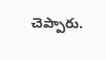చెప్పారు.